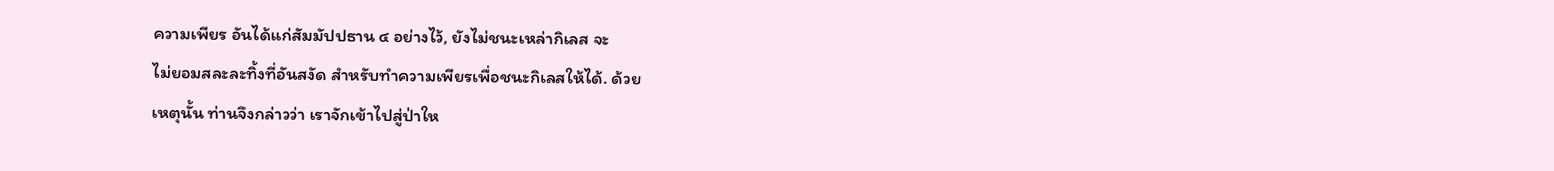ความเพียร อันได้แก่สัมมัปปธาน ๔ อย่างไว้, ยังไม่ชนะเหล่ากิเลส จะ
ไม่ยอมสละละทิ้งที่อันสงัด สำหรับทำความเพียรเพื่อชนะกิเลสให้ได้. ด้วย
เหตุนั้น ท่านจึงกล่าวว่า เราจักเข้าไปสู่ป่าให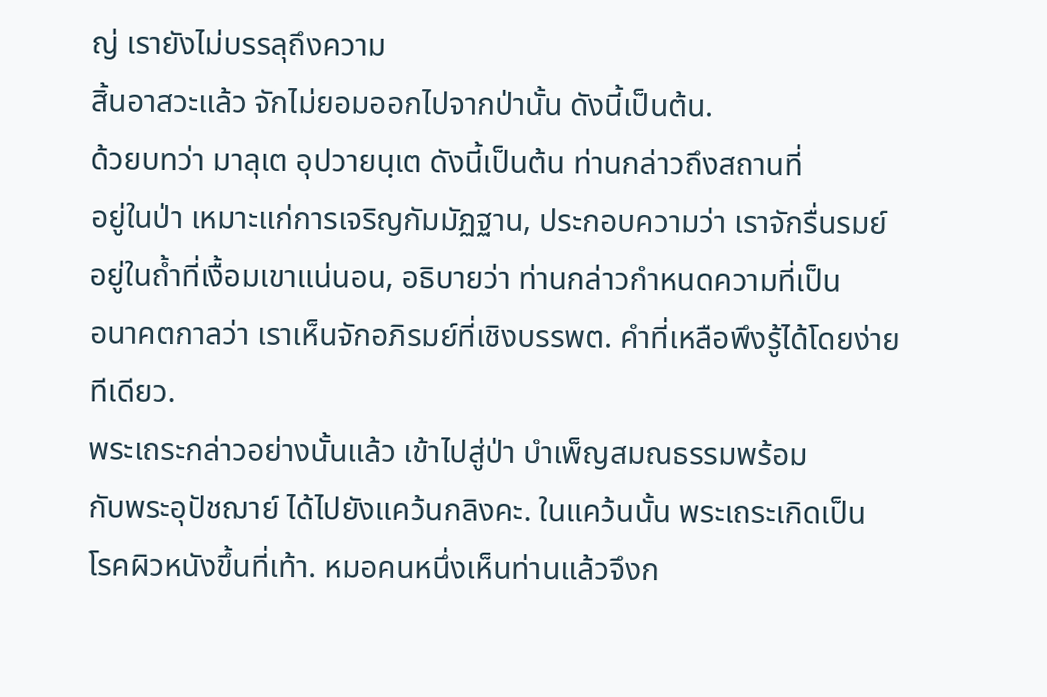ญ่ เรายังไม่บรรลุถึงความ
สิ้นอาสวะแล้ว จักไม่ยอมออกไปจากป่านั้น ดังนี้เป็นต้น.
ด้วยบทว่า มาลุเต อุปวายนฺเต ดังนี้เป็นต้น ท่านกล่าวถึงสถานที่
อยู่ในป่า เหมาะแก่การเจริญกัมมัฏฐาน, ประกอบความว่า เราจักรื่นรมย์
อยู่ในถ้ำที่เงื้อมเขาแน่นอน, อธิบายว่า ท่านกล่าวกำหนดความที่เป็น
อนาคตกาลว่า เราเห็นจักอภิรมย์ที่เชิงบรรพต. คำที่เหลือพึงรู้ได้โดยง่าย
ทีเดียว.
พระเถระกล่าวอย่างนั้นแล้ว เข้าไปสู่ป่า บำเพ็ญสมณธรรมพร้อม
กับพระอุปัชฌาย์ ได้ไปยังแคว้นกลิงคะ. ในแคว้นนั้น พระเถระเกิดเป็น
โรคผิวหนังขึ้นที่เท้า. หมอคนหนึ่งเห็นท่านแล้วจึงก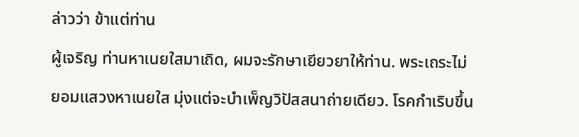ล่าวว่า ข้าแต่ท่าน
ผู้เจริญ ท่านหาเนยใสมาเถิด, ผมจะรักษาเยียวยาให้ท่าน. พระเถระไม่
ยอมแสวงหาเนยใส มุ่งแต่จะบำเพ็ญวิปัสสนาถ่ายเดียว. โรคกำเริบขึ้น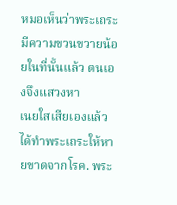หมอเห็นว่าพระเถระมีความขวนขวายน้อยในที่นั้นแล้ว ตนเองจึงแสวงหา
เนยใสเสียเองแล้ว ได้ทำพระเถระให้หายขาดจากโรค. พระ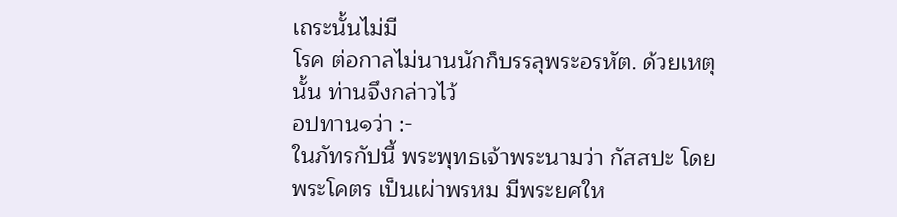เถระนั้นไม่มี
โรค ต่อกาลไม่นานนักก็บรรลุพระอรหัต. ด้วยเหตุนั้น ท่านจึงกล่าวไว้
อปทาน๑ว่า :-
ในภัทรกัปนี้ พระพุทธเจ้าพระนามว่า กัสสปะ โดย
พระโคตร เป็นเผ่าพรหม มีพระยศให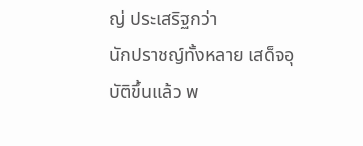ญ่ ประเสริฐกว่า
นักปราชญ์ทั้งหลาย เสด็จอุบัติขึ้นแล้ว พ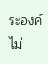ระองค์ไม่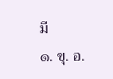มี
๑. ขุ. อ.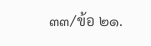๓๓/ข้อ ๒๑.